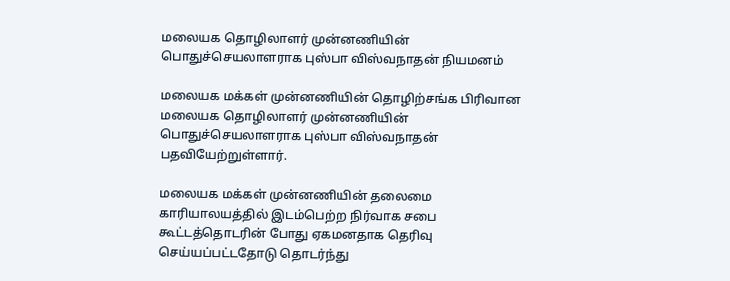மலையக தொழிலாளர் முன்னணியின் பொதுச்செயலாளராக புஸ்பா விஸ்வநாதன் நியமனம்

மலையக மக்கள் முன்னணியின் தொழிற்சங்க பிரிவான மலையக தொழிலாளர் முன்னணியின் பொதுச்செயலாளராக புஸ்பா விஸ்வநாதன் பதவியேற்றுள்ளார்.

மலையக மக்கள் முன்னணியின் தலைமை காரியாலயத்தில் இடம்பெற்ற நிர்வாக சபை கூட்டத்தொடரின் போது ஏகமனதாக தெரிவு செய்யப்பட்டதோடு தொடர்ந்து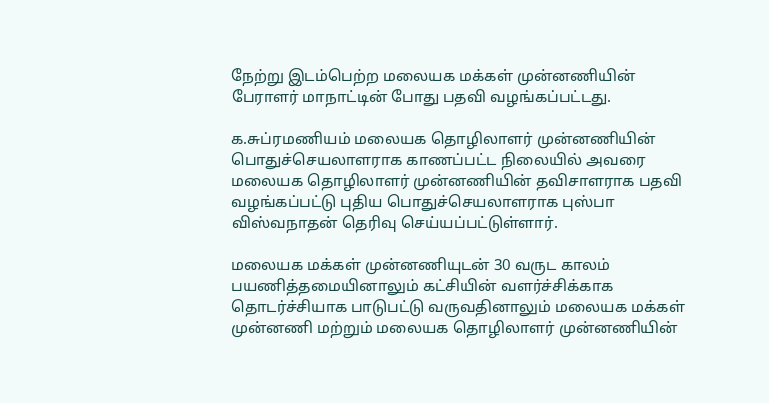நேற்று இடம்பெற்ற மலையக மக்கள் முன்னணியின் பேராளர் மாநாட்டின் போது பதவி வழங்கப்பட்டது.

க.சுப்ரமணியம் மலையக தொழிலாளர் முன்னணியின் பொதுச்செயலாளராக காணப்பட்ட நிலையில் அவரை மலையக தொழிலாளர் முன்னணியின் தவிசாளராக பதவி வழங்கப்பட்டு புதிய பொதுச்செயலாளராக புஸ்பா விஸ்வநாதன் தெரிவு செய்யப்பட்டுள்ளார்.

மலையக மக்கள் முன்னணியுடன் 30 வருட காலம் பயணித்தமையினாலும் கட்சியின் வளர்ச்சிக்காக தொடர்ச்சியாக பாடுபட்டு வருவதினாலும் மலையக மக்கள் முன்னணி மற்றும் மலையக தொழிலாளர் முன்னணியின்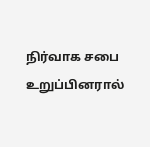நிர்வாக சபை உறுப்பினரால்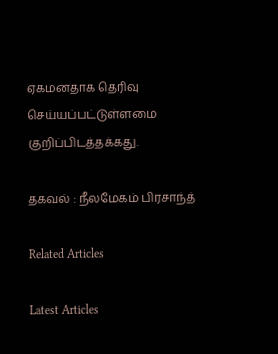ஏகமனதாக தெரிவு செய்யப்பட்டுள்ளமை குறிப்பிடத்தக்கது.

தகவல் : நீலமேகம் பிரசாந்த்

Related Articles

Latest Articles